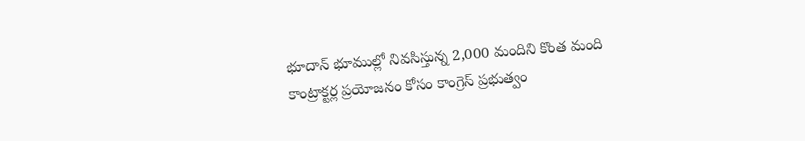భూదాన్ భూముల్లో నివసిస్తున్న 2,000 మందిని కొంత మంది కాంట్రాక్టర్ల ప్రయోజనం కోసం కాంగ్రెస్ ప్రభుత్వం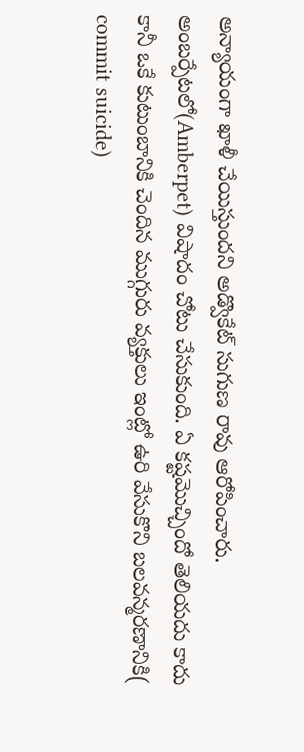అన్యాయంగా ఖాళీ చేయిస్తుందని అడ్వొకేట్ సుగుణ రావు ఆరోపించారు.
అంబర్పేటలో(Amberpet) విషాదం చోటు చేసుకుంది. ఏ కష్టమొచ్చిందో తెలియదు కాదు కానీ ఒకే కుటుంబానికి చెందిన ముగ్గురు వ్యక్తులు ఇంట్లో ఉరి వేసుకొని బలవన్మరణానికి( commit suicide)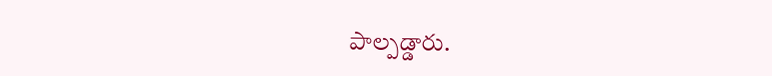పాల్పడ్డారు.